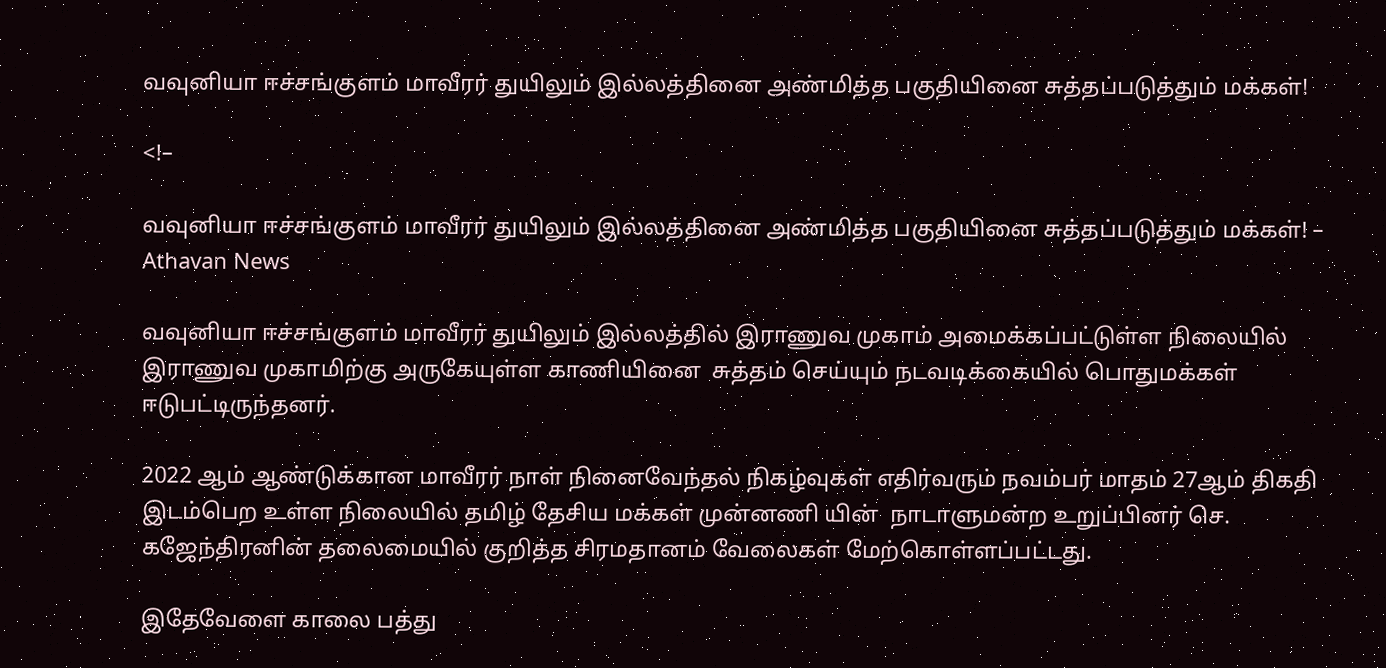வவுனியா ஈச்சங்குளம் மாவீரர் துயிலும் இல்லத்தினை அண்மித்த பகுதியினை சுத்தப்படுத்தும் மக்கள்!

<!–

வவுனியா ஈச்சங்குளம் மாவீரர் துயிலும் இல்லத்தினை அண்மித்த பகுதியினை சுத்தப்படுத்தும் மக்கள்! – Athavan News

வவுனியா ஈச்சங்குளம் மாவீரர் துயிலும் இல்லத்தில் இராணுவ முகாம் அமைக்கப்பட்டுள்ள நிலையில் இராணுவ முகாமிற்கு அருகேயுள்ள காணியினை  சுத்தம் செய்யும் நடவடிக்கையில் பொதுமக்கள் ஈடுபட்டிருந்தனர்.

2022 ஆம் ஆண்டுக்கான மாவீரர் நாள் நினைவேந்தல் நிகழ்வுகள் எதிர்வரும் நவம்பர் மாதம் 27ஆம் திகதி இடம்பெற உள்ள நிலையில் தமிழ் தேசிய மக்கள் முன்னணி யின்  நாடாளுமன்ற உறுப்பினர் செ. கஜேந்திரனின் தலைமையில் குறித்த சிரமதானம் வேலைகள் மேற்கொள்ளப்பட்டது.

இதேவேளை காலை பத்து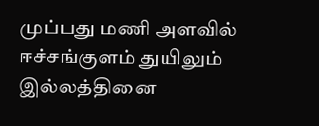முப்பது மணி அளவில் ஈச்சங்குளம் துயிலும் இல்லத்தினை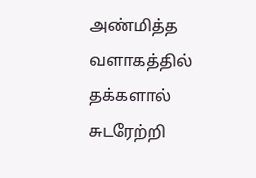அண்மித்த வளாகத்தில் தக்களால் சுடரேற்றி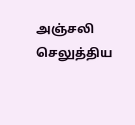அஞ்சலி செலுத்திய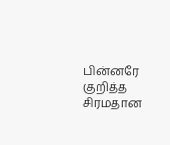பின்னரே குறித்த சிரமதான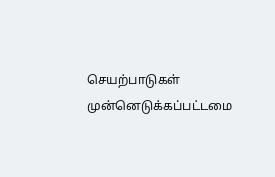செயற்பாடுகள் முன்னெடுக்கப்பட்டமை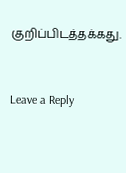குறிப்பிடத்தக்கது.


Leave a Reply